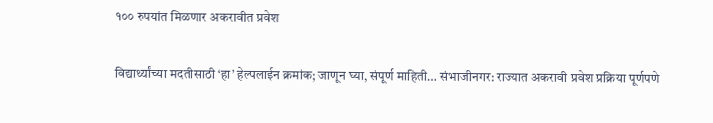१०० रुपयांत मिळणार अकरावीत प्रवेश

विद्यार्थ्यांच्या मदतीसाठी ‘हा’ हेल्पलाईन क्रमांक; जाणून घ्या, संपूर्ण माहिती… संभाजीनगर: राज्यात अकरावी प्रवेश प्रक्रिया पूर्णपणे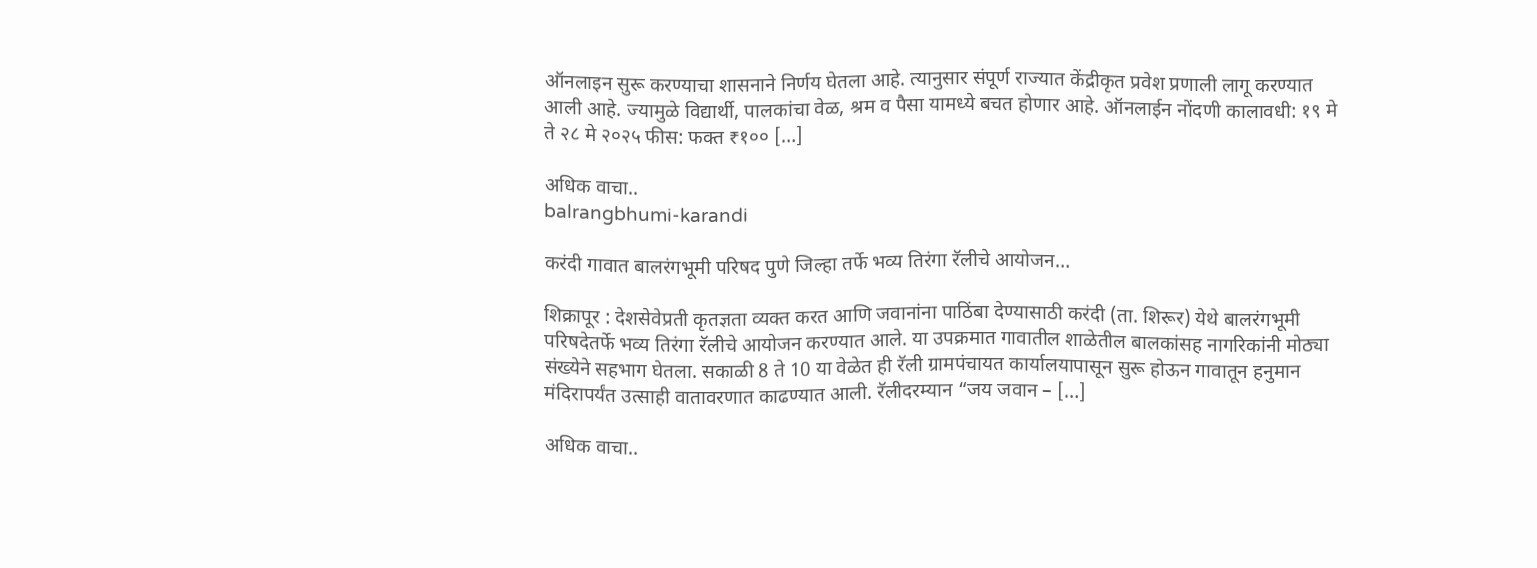ऑनलाइन सुरू करण्याचा शासनाने निर्णय घेतला आहे. त्यानुसार संपूर्ण राज्यात केंद्रीकृत प्रवेश प्रणाली लागू करण्यात आली आहे. ज्यामुळे विद्यार्थी, पालकांचा वेळ, श्रम व पैसा यामध्ये बचत होणार आहे. ऑनलाईन नोंदणी कालावधी: १९ मे ते २८ मे २०२५ फीस: फक्त ₹१०० […]

अधिक वाचा..
balrangbhumi-karandi

करंदी गावात बालरंगभूमी परिषद पुणे जिल्हा तर्फे भव्य तिरंगा रॅलीचे आयोजन…

शिक्रापूर : देशसेवेप्रती कृतज्ञता व्यक्त करत आणि जवानांना पाठिंबा देण्यासाठी करंदी (ता. शिरूर) येथे बालरंगभूमी परिषदेतर्फे भव्य तिरंगा रॅलीचे आयोजन करण्यात आले. या उपक्रमात गावातील शाळेतील बालकांसह नागरिकांनी मोठ्या संख्येने सहभाग घेतला. सकाळी 8 ते 10 या वेळेत ही रॅली ग्रामपंचायत कार्यालयापासून सुरू होऊन गावातून हनुमान मंदिरापर्यंत उत्साही वातावरणात काढण्यात आली. रॅलीदरम्यान “जय जवान – […]

अधिक वाचा..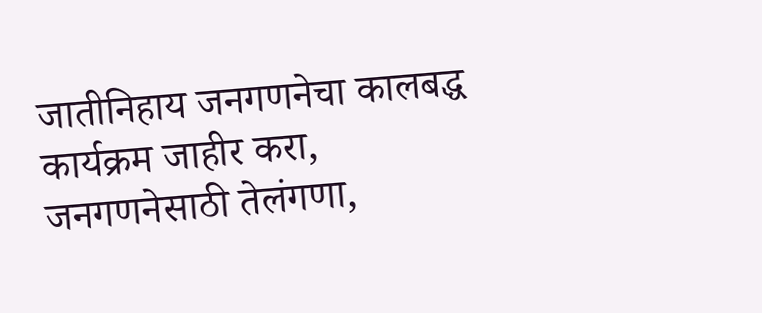जातीनिहाय जनगणनेचा कालबद्ध कार्यक्रम जाहीर करा, जनगणनेसाठी तेलंगणा,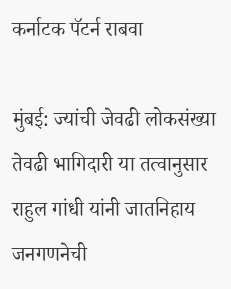कर्नाटक पॅटर्न राबवा

मुंबई: ज्यांची जेवढी लोकसंख्या तेवढी भागिदारी या तत्वानुसार राहुल गांधी यांनी जातनिहाय जनगणनेची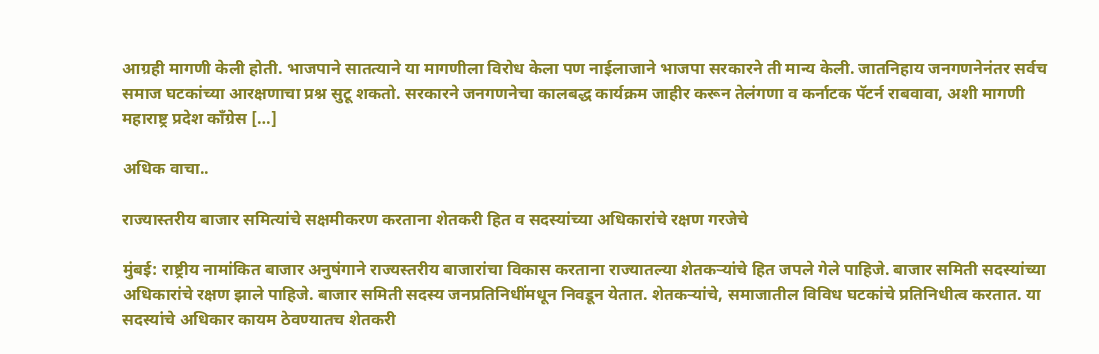आग्रही मागणी केली होती. भाजपाने सातत्याने या मागणीला विरोध केला पण नाईलाजाने भाजपा सरकारने ती मान्य केली. जातनिहाय जनगणनेनंतर सर्वच समाज घटकांच्या आरक्षणाचा प्रश्न सुटू शकतो. सरकारने जनगणनेचा कालबद्ध कार्यक्रम जाहीर करून तेलंगणा व कर्नाटक पॅटर्न राबवावा, अशी मागणी महाराष्ट्र प्रदेश काँग्रेस […]

अधिक वाचा..

राज्यास्तरीय बाजार समित्यांचे सक्षमीकरण करताना शेतकरी हित व सदस्यांच्या अधिकारांचे रक्षण गरजेचे

मुंबई: राष्ट्रीय नामांकित बाजार अनुषंगाने राज्यस्तरीय बाजारांचा विकास करताना राज्यातल्या शेतकऱ्यांचे हित जपले गेले पाहिजे. बाजार समिती सदस्यांच्या अधिकारांचे रक्षण झाले पाहिजे. बाजार समिती सदस्य जनप्रतिनिधींमधून निवडून येतात. शेतकऱ्यांचे, समाजातील विविध घटकांचे प्रतिनिधीत्व करतात. या सदस्यांचे अधिकार कायम ठेवण्यातच शेतकरी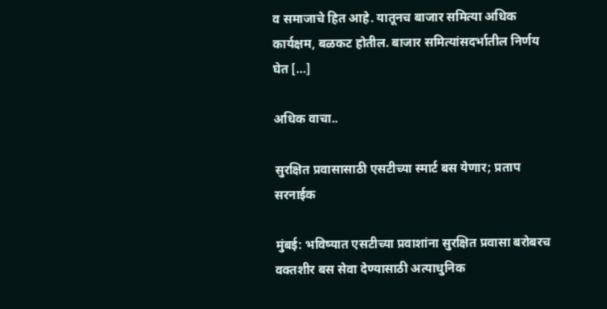व समाजाचे हित आहे. यातूनच बाजार समित्या अधिक कार्यक्षम, बळकट होतील. बाजार समित्यांसदर्भातील निर्णय घेत […]

अधिक वाचा..

सुरक्षित प्रवासासाठी एसटीच्या स्मार्ट बस येणार; प्रताप सरनाईक

मुंबई: भविष्यात एसटीच्या प्रवाशांना सुरक्षित प्रवासा बरोबरच वक्तशीर बस सेवा देण्यासाठी अत्याधुनिक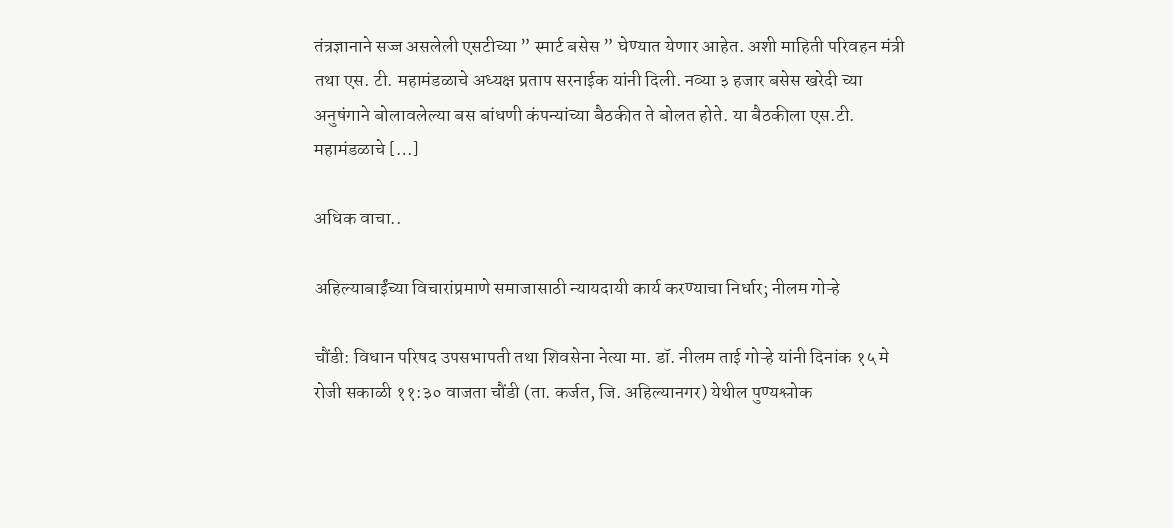तंत्रज्ञानाने सज्ज असलेली एसटीच्या ” स्मार्ट बसेस ” घेण्यात येणार आहेत. अशी माहिती परिवहन मंत्री तथा एस. टी. महामंडळाचे अध्यक्ष प्रताप सरनाईक यांनी दिली. नव्या ३ हजार बसेस खरेदी च्या अनुषंगाने बोलावलेल्या बस बांधणी कंपन्यांच्या बैठकीत ते बोलत होते. या बैठकीला एस.टी. महामंडळाचे […]

अधिक वाचा..

अहिल्याबाईंच्या विचारांप्रमाणे समाजासाठी न्यायदायी कार्य करण्याचा निर्धार; नीलम गोऱ्हे

चौंडी: विधान परिषद उपसभापती तथा शिवसेना नेत्या मा. डॉ. नीलम ताई गोऱ्हे यांनी दिनांक १५ मे रोजी सकाळी ११:३० वाजता चौंडी (ता. कर्जत, जि. अहिल्यानगर) येथील पुण्यश्लोक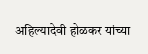अहिल्यादेवी होळकर यांच्या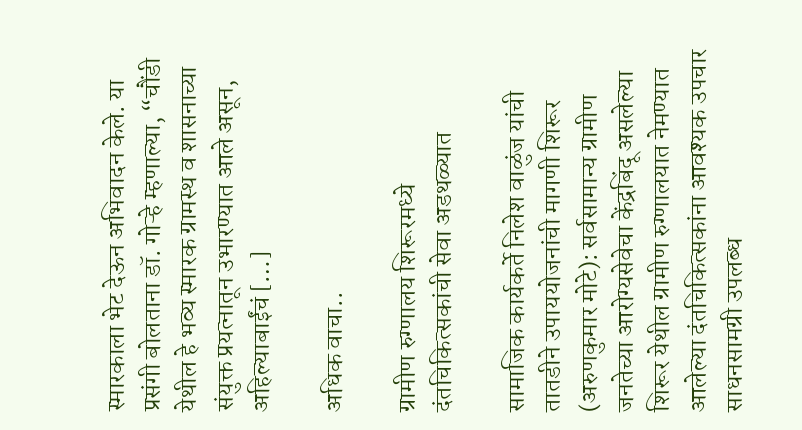स्मारकाला भेट देऊन अभिवादन केले. या प्रसंगी बोलताना डॉ. गोऱ्हे म्हणाल्या, “चौंडी येथील हे भव्य स्मारक ग्रामस्थ व शासनाच्या संयुक्त प्रयत्नातून उभारण्यात आले असून, अहिल्याबाईंचं […]

अधिक वाचा..

ग्रामीण रुग्णालय शिरूरमध्ये दंतचिकित्सकांची सेवा अडथळ्यात

सामाजिक कार्यकर्ते निलेश वाळुंज यांची तातडीने उपाययोजनांची मागणी शिरूर (अरुणकुमार मोटे): सर्वसामान्य ग्रामीण जनतेच्या आरोग्यसेवेचा केंद्रबिंदू असलेल्या शिरूर येथील ग्रामीण रुग्णालयात नेमण्यात आलेल्या दंतचिकित्सकांना आवश्यक उपचार साधनसामग्री उपलब्ध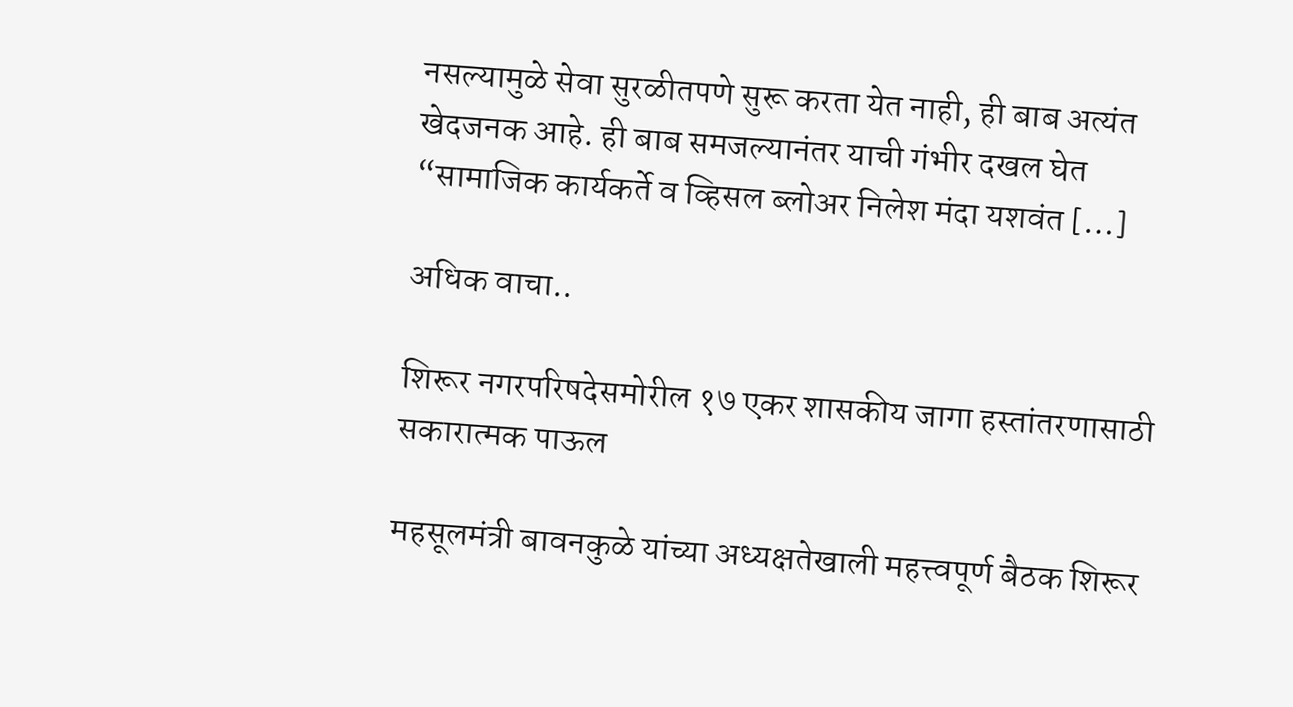नसल्यामुळे सेवा सुरळीतपणे सुरू करता येत नाही, ही बाब अत्यंत खेदजनक आहे. ही बाब समजल्यानंतर याची गंभीर दखल घेत “सामाजिक कार्यकर्ते व व्हिसल ब्लोअर निलेश मंदा यशवंत […]

अधिक वाचा..

शिरूर नगरपरिषदेसमोरील १७ एकर शासकीय जागा हस्तांतरणासाठी सकारात्मक पाऊल

महसूलमंत्री बावनकुळे यांच्या अध्यक्षतेखाली महत्त्वपूर्ण बैठक शिरूर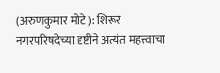(अरुणकुमार मोटे): शिरूर नगरपरिषदेच्या दृष्टीने अत्यंत महत्त्वाचा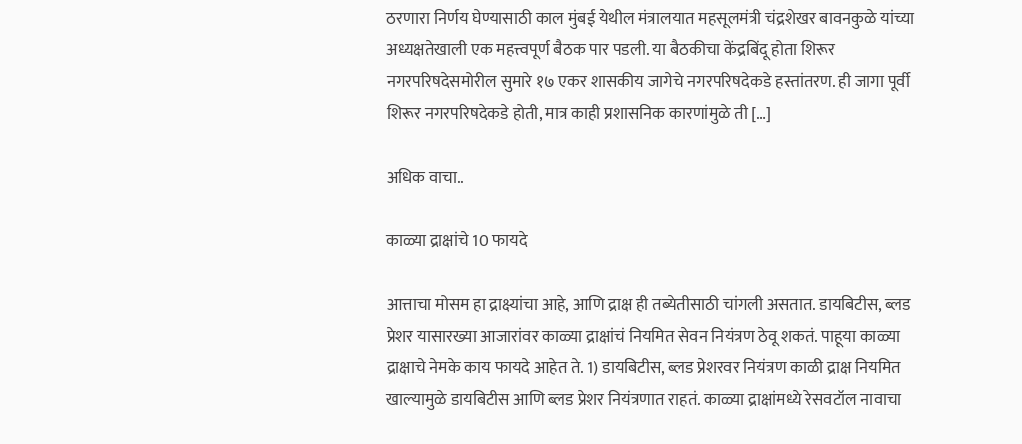ठरणारा निर्णय घेण्यासाठी काल मुंबई येथील मंत्रालयात महसूलमंत्री चंद्रशेखर बावनकुळे यांच्या अध्यक्षतेखाली एक महत्त्वपूर्ण बैठक पार पडली. या बैठकीचा केंद्रबिंदू होता शिरूर नगरपरिषदेसमोरील सुमारे १७ एकर शासकीय जागेचे नगरपरिषदेकडे हस्तांतरण. ही जागा पूर्वी शिरूर नगरपरिषदेकडे होती, मात्र काही प्रशासनिक कारणांमुळे ती […]

अधिक वाचा..

काळ्या द्राक्षांचे 10 फायदे

आत्ताचा मोसम हा द्राक्ष्यांचा आहे, आणि द्राक्ष ही तब्येतीसाठी चांगली असतात. डायबिटीस, ब्लड प्रेशर यासारख्या आजारांवर काळ्या द्राक्षांचं नियमित सेवन नियंत्रण ठेवू शकतं. पाहूया काळ्या द्राक्षाचे नेमके काय फायदे आहेत ते. 1) डायबिटीस, ब्लड प्रेशरवर नियंत्रण काळी द्राक्ष नियमित खाल्यामुळे डायबिटीस आणि ब्लड प्रेशर नियंत्रणात राहतं. काळ्या द्राक्षांमध्ये रेसवटॉल नावाचा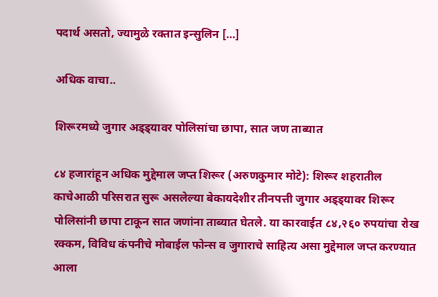पदार्थ असतो, ज्यामुळे रक्तात इन्सुलिन […]

अधिक वाचा..

शिरूरमध्ये जुगार अड्ड्यावर पोलिसांचा छापा, सात जण ताब्यात

८४ हजारांहून अधिक मुद्देमाल जप्त शिरूर (अरुणकुमार मोटे): शिरूर शहरातील काचेआळी परिसरात सुरू असलेल्या बेकायदेशीर तीनपत्ती जुगार अड्ड्यावर शिरूर पोलिसांनी छापा टाकून सात जणांना ताब्यात घेतले. या कारवाईत ८४,२६० रुपयांचा रोख रक्कम, विविध कंपनीचे मोबाईल फोन्स व जुगाराचे साहित्य असा मुद्देमाल जप्त करण्यात आला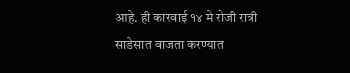आहे. ही कारवाई १४ मे रोजी रात्री साडेसात वाजता करण्यात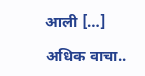आली […]

अधिक वाचा..